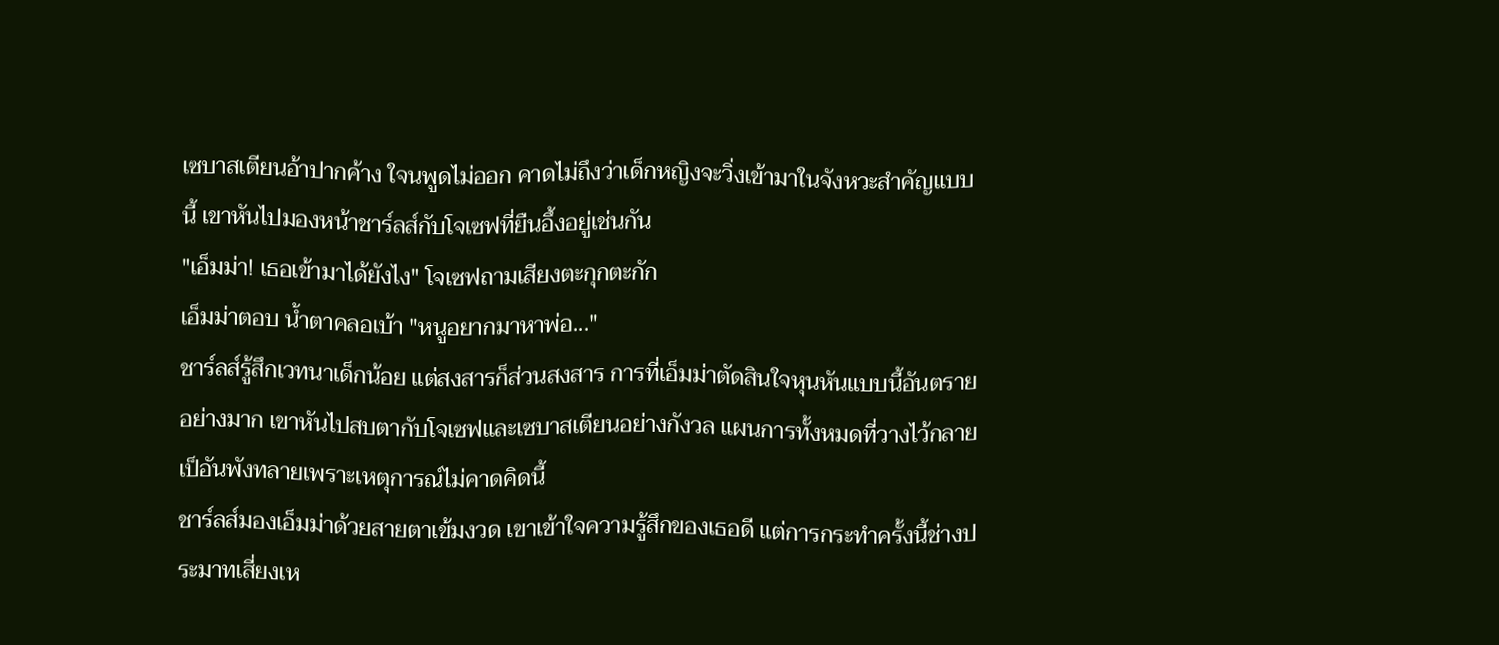เซบาสเตียนอ้าปากค้าง ใจนพูดไม่ออก คาดไม่ถึงว่าเด็กหญิงจะวิ่งเข้ามาในจังหวะสำคัญแบบนี้ เขาหันไปมองหน้าชาร์ลส์กับโจเซฟที่ยืนอึ้งอยู่เช่นกัน
"เอ็มม่า! เธอเข้ามาได้ยังไง" โจเซฟถามเสียงตะกุกตะกัก
เอ็มม่าตอบ น้ำตาคลอเบ้า "หนูอยากมาหาพ่อ..."
ชาร์ลส์รู้สึกเวทนาเด็กน้อย แต่สงสารก็ส่วนสงสาร การที่เอ็มม่าตัดสินใจหุนหันแบบนี้อันตรายอย่างมาก เขาหันไปสบตากับโจเซฟและเซบาสเตียนอย่างกังวล แผนการทั้งหมดที่วางไว้กลายเป็อันพังทลายเพราะเหตุการณ์ไม่คาดคิดนี้
ชาร์ลส์มองเอ็มม่าด้วยสายตาเข้มงวด เขาเข้าใจความรู้สึกของเธอดี แต่การกระทำครั้งนี้ช่างประมาทเสี่ยงเห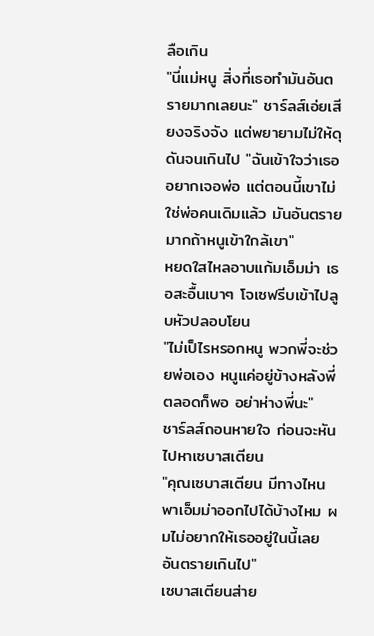ลือเกิน
"นี่แม่หนู สิ่งที่เธอทำมันอันตรายมากเลยนะ" ชาร์ลส์เอ่ยเสียงจริงจัง แต่พยายามไม่ให้ดุดันจนเกินไป "ฉันเข้าใจว่าเธออยากเจอพ่อ แต่ตอนนี้เขาไม่ใช่พ่อคนเดิมแล้ว มันอันตรายมากถ้าหนูเข้าใกล้เขา"
หยดใสไหลอาบแก้มเอ็มม่า เธอสะอื้นเบาๆ โจเซฟรีบเข้าไปลูบหัวปลอบโยน
"ไม่เป็ไรหรอกหนู พวกพี่จะช่วยพ่อเอง หนูแค่อยู่ข้างหลังพี่ตลอดก็พอ อย่าห่างพี่นะ"
ชาร์ลส์ถอนหายใจ ก่อนจะหันไปหาเซบาสเตียน
"คุณเซบาสเตียน มีทางไหนพาเอ็มม่าออกไปได้บ้างไหม ผมไม่อยากให้เธออยู่ในนี้เลย อันตรายเกินไป"
เซบาสเตียนส่าย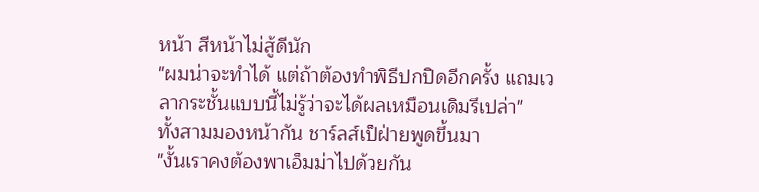หน้า สีหน้าไม่สู้ดีนัก
"ผมน่าจะทำได้ แต่ถ้าต้องทำพิธีปกปิดอีกครั้ง แถมเวลากระชั้นแบบนี้ไม่รู้ว่าจะได้ผลเหมือนเดิมรึเปล่า"
ทั้งสามมองหน้ากัน ชาร์ลส์เป็ฝ่ายพูดขึ้นมา
"งั้นเราคงต้องพาเอ็มม่าไปด้วยกัน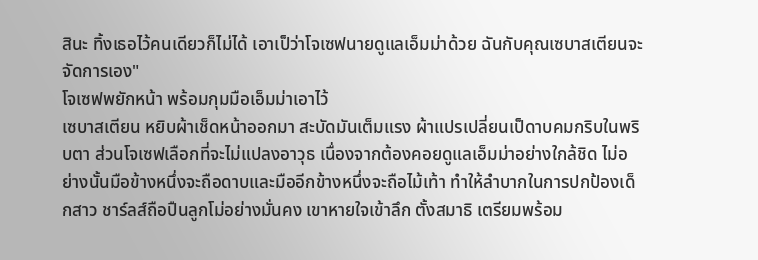สินะ ทิ้งเธอไว้คนเดียวก็ไม่ได้ เอาเป็ว่าโจเซฟนายดูแลเอ็มม่าด้วย ฉันกับคุณเซบาสเตียนจะจัดการเอง"
โจเซฟพยักหน้า พร้อมกุมมือเอ็มม่าเอาไว้
เซบาสเตียน หยิบผ้าเช็ดหน้าออกมา สะบัดมันเต็มแรง ผ้าแปรเปลี่ยนเป็ดาบคมกริบในพริบตา ส่วนโจเซฟเลือกที่จะไม่แปลงอาวุธ เนื่องจากต้องคอยดูแลเอ็มม่าอย่างใกล้ชิด ไม่อย่างนั้นมือข้างหนึ่งจะถือดาบและมืออีกข้างหนึ่งจะถือไม้เท้า ทำให้ลำบากในการปกป้องเด็กสาว ชาร์ลส์ถือปืนลูกโม่อย่างมั่นคง เขาหายใจเข้าลึก ตั้งสมาธิ เตรียมพร้อม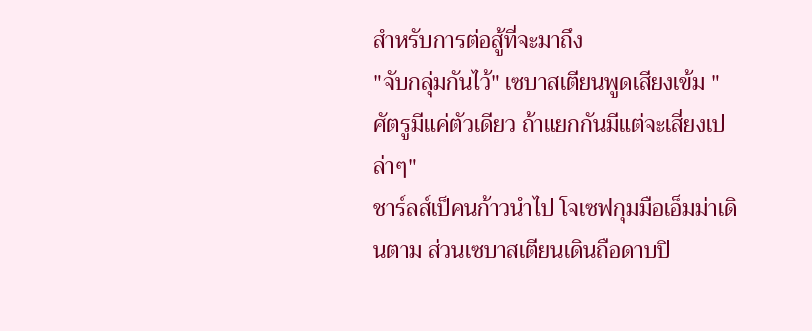สำหรับการต่อสู้ที่จะมาถึง
"จับกลุ่มกันไว้" เซบาสเตียนพูดเสียงเข้ม "ศัตรูมีแค่ตัวเดียว ถ้าแยกกันมีแต่จะเสี่ยงเปล่าๆ"
ชาร์ลส์เป็คนก้าวนำไป โจเซฟกุมมือเอ็มม่าเดินตาม ส่วนเซบาสเตียนเดินถือดาบปิ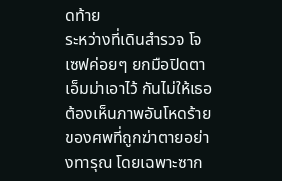ดท้าย
ระหว่างที่เดินสำรวจ โจเซฟค่อยๆ ยกมือปิดตาเอ็มม่าเอาไว้ กันไม่ให้เธอต้องเห็นภาพอันโหดร้ายของศพที่ถูกฆ่าตายอย่างทารุณ โดยเฉพาะซาก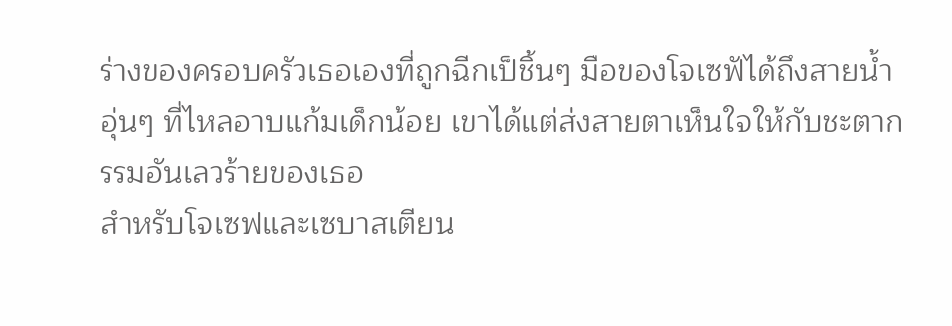ร่างของครอบครัวเธอเองที่ถูกฉีกเป็ชิ้นๆ มือของโจเซฟัได้ถึงสายน้ำอุ่นๆ ที่ไหลอาบแก้มเด็กน้อย เขาได้แต่ส่งสายตาเห็นใจให้กับชะตากรรมอันเลวร้ายของเธอ
สำหรับโจเซฟและเซบาสเตียน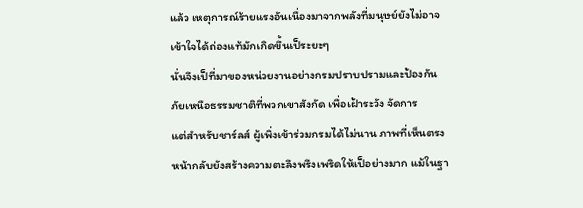แล้ว เหตุการณ์ร้ายแรงอันเนื่องมาจากพลังที่มนุษย์ยังไม่อาจเข้าใจได้ถ่องแท้มักเกิดขึ้นเป็ระยะๆ
นั่นจึงเป็ที่มาของหน่วยงานอย่างกรมปราบปรามและป้องกันภัยเหนือธรรมชาติที่พวกเขาสังกัด เพื่อเฝ้าระวัง จัดการ
แต่สำหรับชาร์ลส์ ผู้เพิ่งเข้าร่วมกรมได้ไม่นาน ภาพที่เห็นตรงหน้ากลับยังสร้างความตะลึงพรึงเพริดให้เป็อย่างมาก แม้ในฐา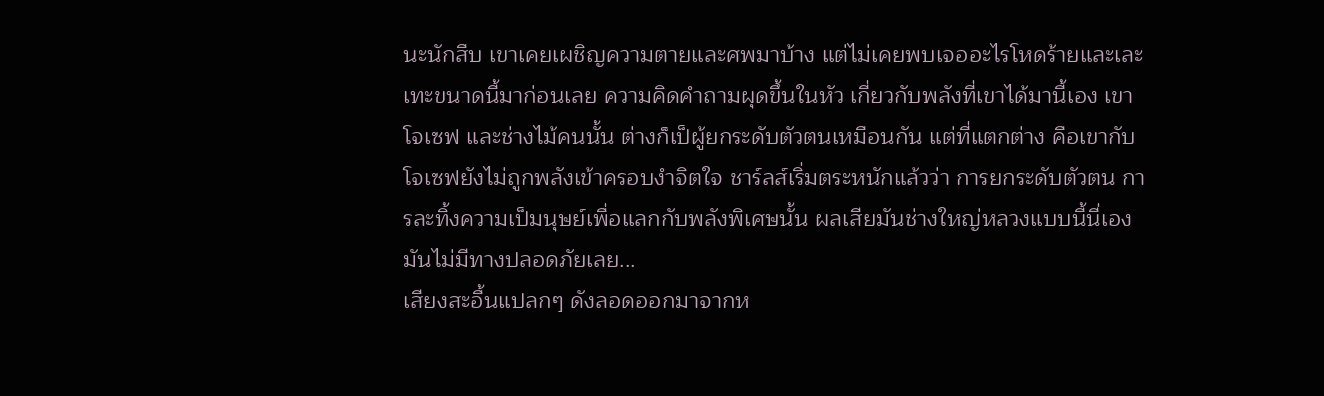นะนักสืบ เขาเคยเผชิญความตายและศพมาบ้าง แต่ไม่เคยพบเจออะไรโหดร้ายและเละเทะขนาดนี้มาก่อนเลย ความคิดคำถามผุดขึ้นในหัว เกี่ยวกับพลังที่เขาได้มานี้เอง เขา โจเซฟ และช่างไม้คนนั้น ต่างก็เป็ผู้ยกระดับตัวตนเหมือนกัน แต่ที่แตกต่าง คือเขากับโจเซฟยังไม่ถูกพลังเข้าครอบงำจิตใจ ชาร์ลส์เริ่มตระหนักแล้วว่า การยกระดับตัวตน การละทิ้งความเป็มนุษย์เพื่อแลกกับพลังพิเศษนั้น ผลเสียมันช่างใหญ่หลวงแบบนี้นี่เอง มันไม่มีทางปลอดภัยเลย...
เสียงสะอื้นแปลกๆ ดังลอดออกมาจากห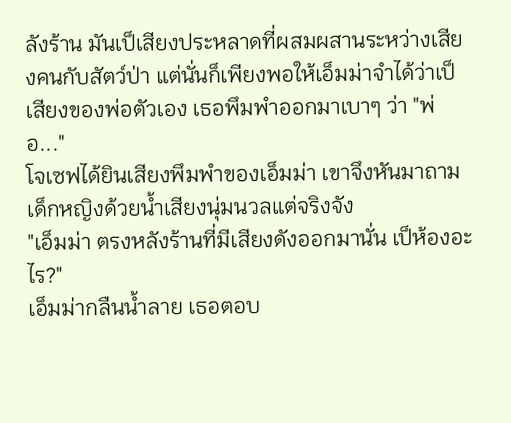ลังร้าน มันเป็เสียงประหลาดที่ผสมผสานระหว่างเสียงคนกับสัตว์ป่า แต่นั่นก็เพียงพอให้เอ็มม่าจำได้ว่าเป็เสียงของพ่อตัวเอง เธอพึมพำออกมาเบาๆ ว่า "พ่อ..."
โจเซฟได้ยินเสียงพึมพำของเอ็มม่า เขาจึงหันมาถามเด็กหญิงด้วยน้ำเสียงนุ่มนวลแต่จริงจัง
"เอ็มม่า ตรงหลังร้านที่มีเสียงดังออกมานั่น เป็ห้องอะไร?"
เอ็มม่ากลืนน้ำลาย เธอตอบ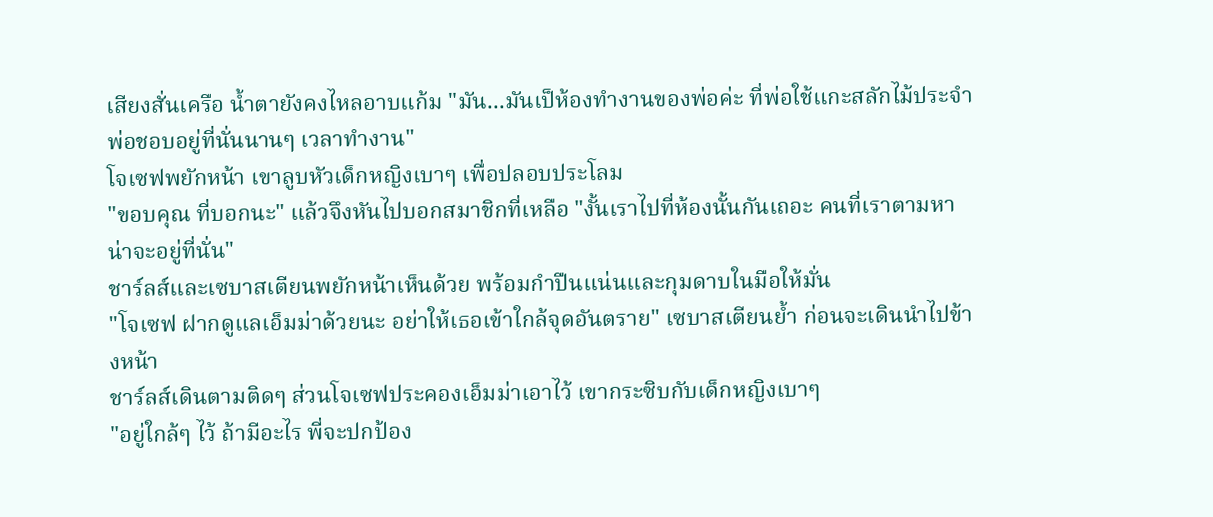เสียงสั่นเครือ น้ำตายังคงไหลอาบแก้ม "มัน...มันเป็ห้องทำงานของพ่อค่ะ ที่พ่อใช้แกะสลักไม้ประจำ พ่อชอบอยู่ที่นั่นนานๆ เวลาทำงาน"
โจเซฟพยักหน้า เขาลูบหัวเด็กหญิงเบาๆ เพื่อปลอบประโลม
"ขอบคุณ ที่บอกนะ" แล้วจึงหันไปบอกสมาชิกที่เหลือ "งั้นเราไปที่ห้องนั้นกันเถอะ คนที่เราตามหาน่าจะอยู่ที่นั่น"
ชาร์ลส์และเซบาสเตียนพยักหน้าเห็นด้วย พร้อมกำปืนแน่นและกุมดาบในมือให้มั่น
"โจเซฟ ฝากดูแลเอ็มม่าด้วยนะ อย่าให้เธอเข้าใกล้จุดอันตราย" เซบาสเตียนย้ำ ก่อนจะเดินนำไปข้างหน้า
ชาร์ลส์เดินตามติดๆ ส่วนโจเซฟประคองเอ็มม่าเอาไว้ เขากระซิบกับเด็กหญิงเบาๆ
"อยู่ใกล้ๆ ไว้ ถ้ามีอะไร พี่จะปกป้อง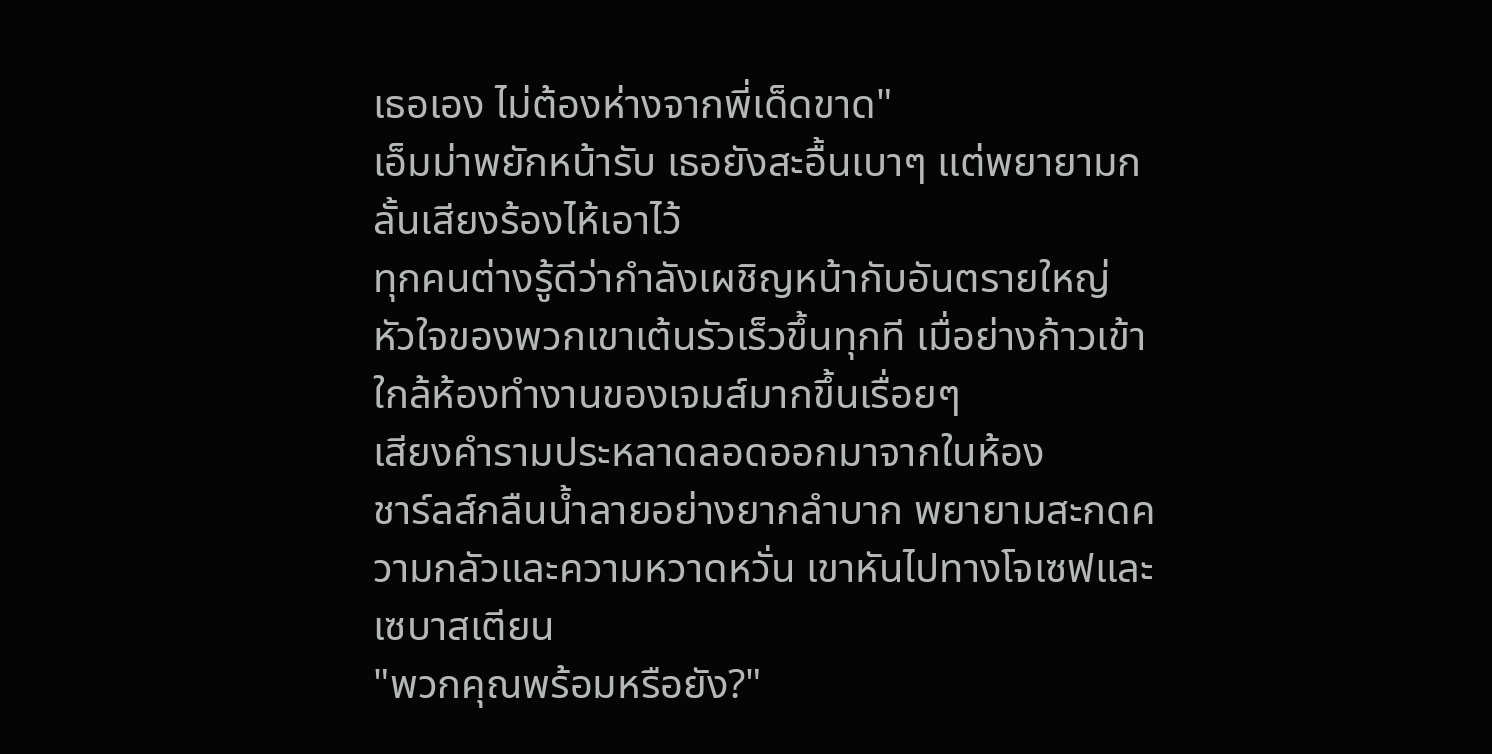เธอเอง ไม่ต้องห่างจากพี่เด็ดขาด"
เอ็มม่าพยักหน้ารับ เธอยังสะอื้นเบาๆ แต่พยายามกลั้นเสียงร้องไห้เอาไว้
ทุกคนต่างรู้ดีว่ากำลังเผชิญหน้ากับอันตรายใหญ่ หัวใจของพวกเขาเต้นรัวเร็วขึ้นทุกที เมื่อย่างก้าวเข้าใกล้ห้องทำงานของเจมส์มากขึ้นเรื่อยๆ
เสียงคำรามประหลาดลอดออกมาจากในห้อง
ชาร์ลส์กลืนน้ำลายอย่างยากลำบาก พยายามสะกดความกลัวและความหวาดหวั่น เขาหันไปทางโจเซฟและเซบาสเตียน
"พวกคุณพร้อมหรือยัง?"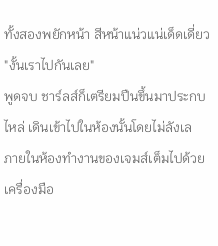ทั้งสองพยักหน้า สีหน้าแน่วแน่เด็ดเดี่ยว
"งั้นเราไปกันเลย"
พูดจบ ชาร์ลส์ก็เตรียมปืนขึ้นมาประกบไหล่ เดินเข้าไปในห้องนั้นโดยไม่ลังเล
ภายในห้องทำงานของเจมส์เต็มไปด้วยเครื่องมือ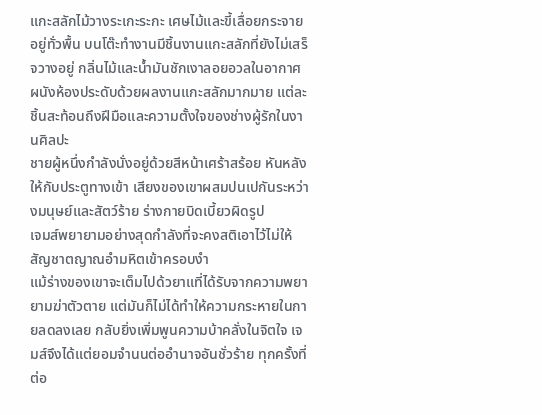แกะสลักไม้วางระเกะระกะ เศษไม้และขี้เลื่อยกระจายอยู่ทั่วพื้น บนโต๊ะทำงานมีชิ้นงานแกะสลักที่ยังไม่เสร็จวางอยู่ กลิ่นไม้และน้ำมันชักเงาลอยอวลในอากาศ ผนังห้องประดับด้วยผลงานแกะสลักมากมาย แต่ละชิ้นสะท้อนถึงฝีมือและความตั้งใจของช่างผู้รักในงานศิลปะ
ชายผู้หนึ่งกำลังนั่งอยู่ด้วยสีหน้าเศร้าสร้อย หันหลังให้กับประตูทางเข้า เสียงของเขาผสมปนเปกันระหว่างมนุษย์และสัตว์ร้าย ร่างกายบิดเบี้ยวผิดรูป
เจมส์พยายามอย่างสุดกำลังที่จะคงสติเอาไว้ไม่ให้สัญชาตญาณอำมหิตเข้าครอบงำ
แม้ร่างของเขาจะเต็มไปด้วยาแที่ได้รับจากความพยายามฆ่าตัวตาย แต่มันก็ไม่ได้ทำให้ความกระหายในกายลดลงเลย กลับยิ่งเพิ่มพูนความบ้าคลั่งในจิตใจ เจมส์จึงได้แต่ยอมจำนนต่ออำนาจอันชั่วร้าย ทุกครั้งที่ต่อ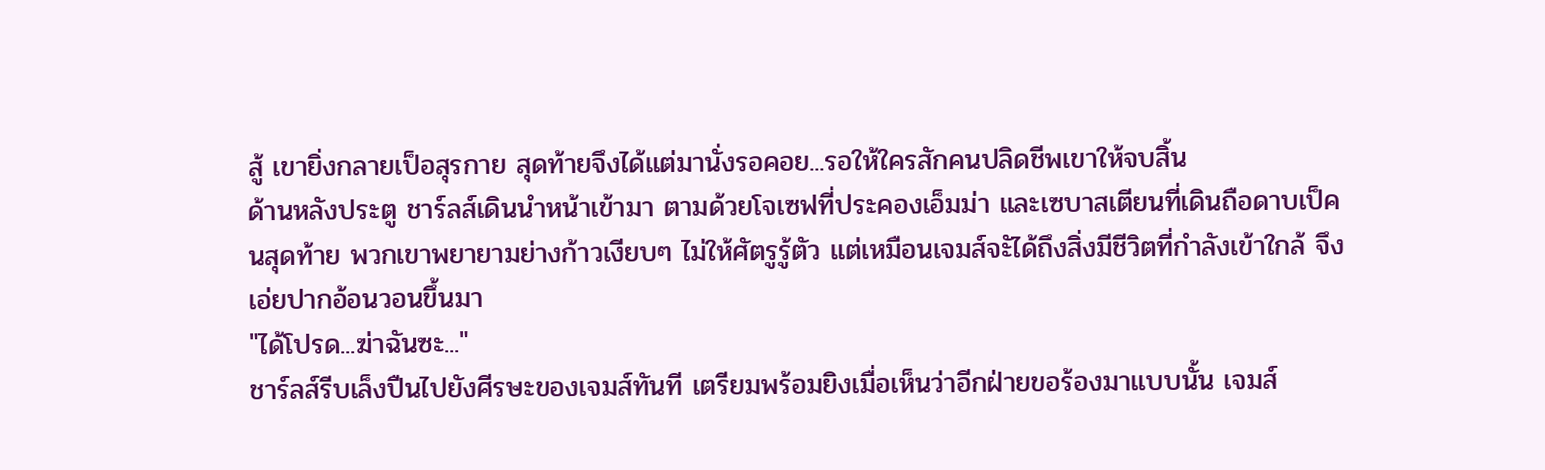สู้ เขายิ่งกลายเป็อสุรกาย สุดท้ายจึงได้แต่มานั่งรอคอย...รอให้ใครสักคนปลิดชีพเขาให้จบสิ้น
ด้านหลังประตู ชาร์ลส์เดินนำหน้าเข้ามา ตามด้วยโจเซฟที่ประคองเอ็มม่า และเซบาสเตียนที่เดินถือดาบเป็คนสุดท้าย พวกเขาพยายามย่างก้าวเงียบๆ ไม่ให้ศัตรูรู้ตัว แต่เหมือนเจมส์จะัได้ถึงสิ่งมีชีวิตที่กำลังเข้าใกล้ จึงเอ่ยปากอ้อนวอนขึ้นมา
"ได้โปรด...ฆ่าฉันซะ..."
ชาร์ลส์รีบเล็งปืนไปยังศีรษะของเจมส์ทันที เตรียมพร้อมยิงเมื่อเห็นว่าอีกฝ่ายขอร้องมาแบบนั้น เจมส์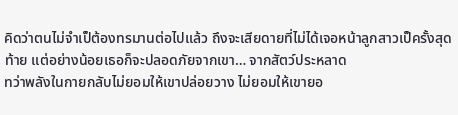คิดว่าตนไม่จำเป็ต้องทรมานต่อไปแล้ว ถึงจะเสียดายที่ไม่ได้เจอหน้าลูกสาวเป็ครั้งสุดท้าย แต่อย่างน้อยเธอก็จะปลอดภัยจากเขา… จากสัตว์ประหลาด
ทว่าพลังในกายกลับไม่ยอมให้เขาปล่อยวาง ไม่ยอมให้เขายอ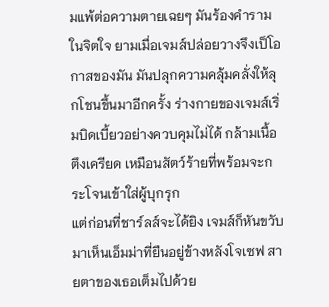มแพ้ต่อความตายเฉยๆ มันร้องคำรามในจิตใจ ยามเมื่อเจมส์ปล่อยวางจึงเป็โอกาสของมัน มันปลุกความคลุ้มคลั่งให้ลุกโชนขึ้นมาอีกครั้ง ร่างกายของเจมส์เริ่มบิดเบี้ยวอย่างควบคุมไม่ได้ กล้ามเนื้อตึงเครียด เหมือนสัตว์ร้ายที่พร้อมจะกระโจนเข้าใส่ผู้บุกรุก
แต่ก่อนที่ชาร์ลส์จะได้ยิง เจมส์ก็หันขวับมาเห็นเอ็มม่าที่ยืนอยู่ข้างหลังโจเซฟ สายตาของเธอเต็มไปด้วย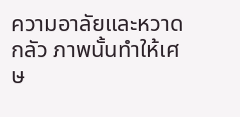ความอาลัยและหวาดกลัว ภาพนั้นทำให้เศษ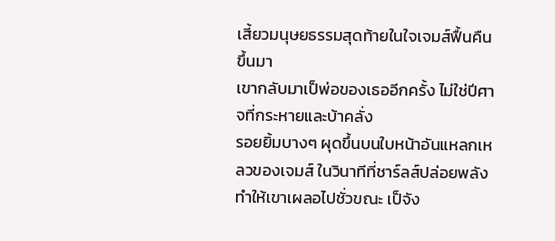เสี้ยวมนุษยธรรมสุดท้ายในใจเจมส์ฟื้นคืนขึ้นมา
เขากลับมาเป็พ่อของเธออีกครั้ง ไม่ใช่ปีศาจที่กระหายและบ้าคลั่ง
รอยยิ้มบางๆ ผุดขึ้นบนใบหน้าอันแหลกเหลวของเจมส์ ในวินาทีที่ชาร์ลส์ปล่อยพลังทำให้เขาเผลอไปชั่วขณะ เป็จัง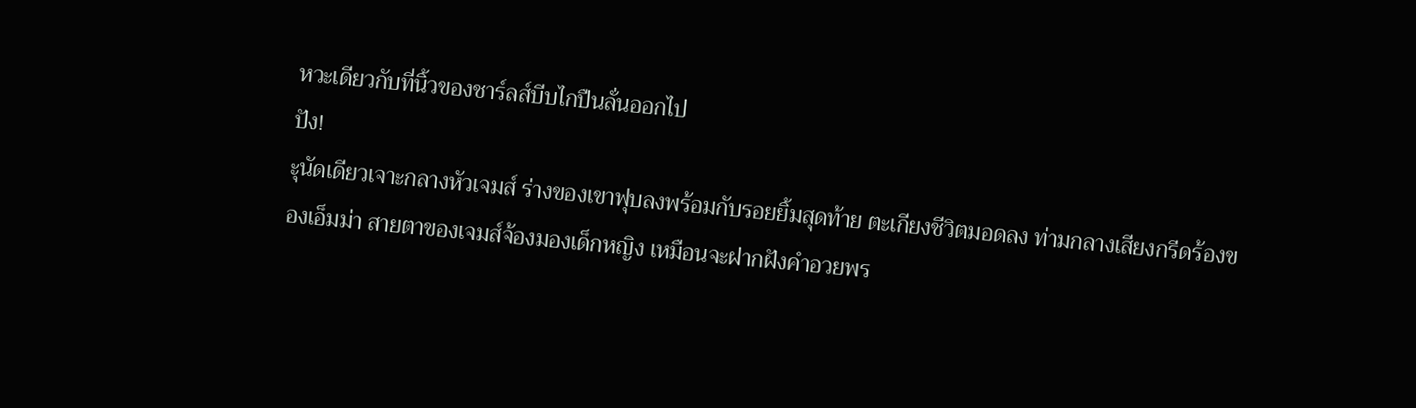หวะเดียวกับที่นิ้วของชาร์ลส์บีบไกปืนลั่นออกไป
ปัง!
ะุนัดเดียวเจาะกลางหัวเจมส์ ร่างของเขาฟุบลงพร้อมกับรอยยิ้มสุดท้าย ตะเกียงชีวิตมอดลง ท่ามกลางเสียงกรีดร้องของเอ็มม่า สายตาของเจมส์จ้องมองเด็กหญิง เหมือนจะฝากฝังคำอวยพร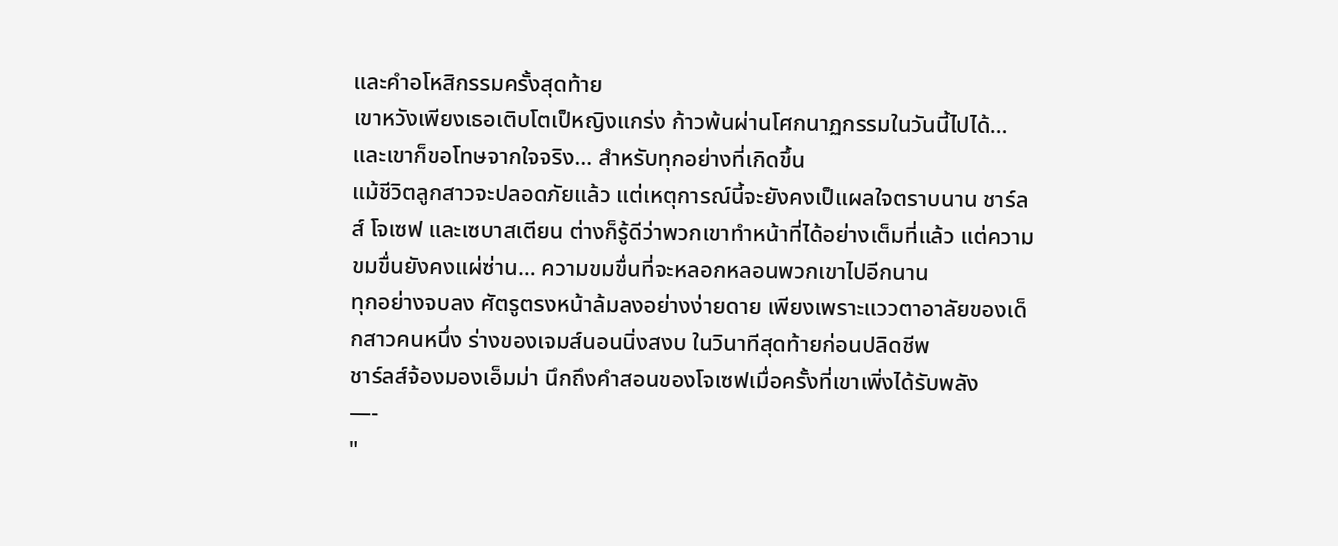และคำอโหสิกรรมครั้งสุดท้าย
เขาหวังเพียงเธอเติบโตเป็หญิงแกร่ง ก้าวพ้นผ่านโศกนาฏกรรมในวันนี้ไปได้… และเขาก็ขอโทษจากใจจริง… สำหรับทุกอย่างที่เกิดขึ้น
แม้ชีวิตลูกสาวจะปลอดภัยแล้ว แต่เหตุการณ์นี้จะยังคงเป็แผลใจตราบนาน ชาร์ลส์ โจเซฟ และเซบาสเตียน ต่างก็รู้ดีว่าพวกเขาทำหน้าที่ได้อย่างเต็มที่แล้ว แต่ความขมขื่นยังคงแผ่ซ่าน… ความขมขื่นที่จะหลอกหลอนพวกเขาไปอีกนาน
ทุกอย่างจบลง ศัตรูตรงหน้าล้มลงอย่างง่ายดาย เพียงเพราะแววตาอาลัยของเด็กสาวคนหนึ่ง ร่างของเจมส์นอนนิ่งสงบ ในวินาทีสุดท้ายก่อนปลิดชีพ
ชาร์ลส์จ้องมองเอ็มม่า นึกถึงคำสอนของโจเซฟเมื่อครั้งที่เขาเพิ่งได้รับพลัง
—-
"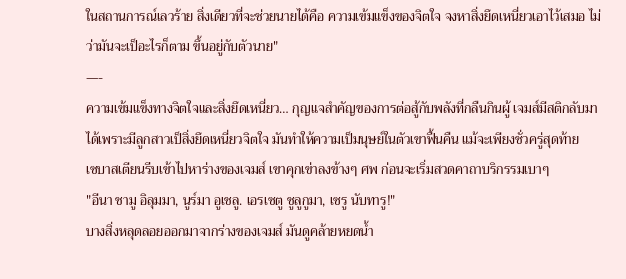ในสถานการณ์เลวร้าย สิ่งเดียวที่จะช่วยนายได้คือ ความเข้มแข็งของจิตใจ จงหาสิ่งยึดเหนี่ยวเอาไว้เสมอ ไม่ว่ามันจะเป็อะไรก็ตาม ขึ้นอยู่กับตัวนาย"
—-
ความเข้มแข็งทางจิตใจและสิ่งยึดเหนี่ยว… กุญแจสำคัญของการต่อสู้กับพลังที่กลืนกินผู้ เจมส์มีสติกลับมาได้เพราะมีลูกสาวเป็สิ่งยึดเหนี่ยวจิตใจ มันทำให้ความเป็มนุษย์ในตัวเขาฟื้นคืน แม้จะเพียงชั่วครู่สุดท้าย
เซบาสเตียนรีบเข้าไปหาร่างของเจมส์ เขาคุกเข่าลงข้างๆ ศพ ก่อนจะเริ่มสวดคาถาบริกรรมเบาๆ
"อีนา ชามู อิลุมมา, นูร์มา อูเชลู. เอรเซตู ชูลูกูมา, เซรู นับทารู!"
บางสิ่งหลุดลอยออกมาจากร่างของเจมส์ มันดูคล้ายหยดน้ำ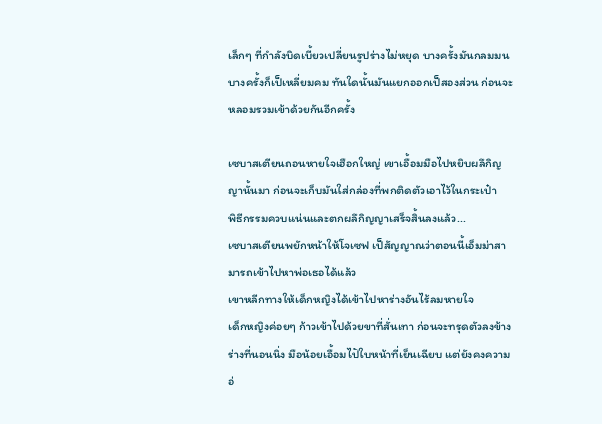เล็กๆ ที่กำลังบิดเบี้ยวเปลี่ยนรูปร่างไม่หยุด บางครั้งมันกลมมน บางครั้งก็เป็เหลี่ยมคม ทันใดนั้นมันแยกออกเป็สองส่วน ก่อนจะหลอมรวมเข้าด้วยกันอีกครั้ง

เซบาสเตียนถอนหายใจเฮือกใหญ่ เขาเอื้อมมือไปหยิบผลึกิญญานั้นมา ก่อนจะเก็บมันใส่กล่องที่พกติดตัวเอาไว้ในกระเป๋า
พิธีกรรมควบแน่นและตกผลึกิญญาเสร็จสิ้นลงแล้ว...
เซบาสเตียนพยักหน้าให้โจเซฟ เป็สัญญาณว่าตอนนี้เอ็มม่าสามารถเข้าไปหาพ่อเธอได้แล้ว
เขาหลีกทางให้เด็กหญิงได้เข้าไปหาร่างอันไร้ลมหายใจ
เด็กหญิงค่อยๆ ก้าวเข้าไปด้วยขาที่สั่นเทา ก่อนจะทรุดตัวลงข้างร่างที่นอนนิ่ง มือน้อยเอื้อมไปัใบหน้าที่เย็นเฉียบ แต่ยังคงความอ่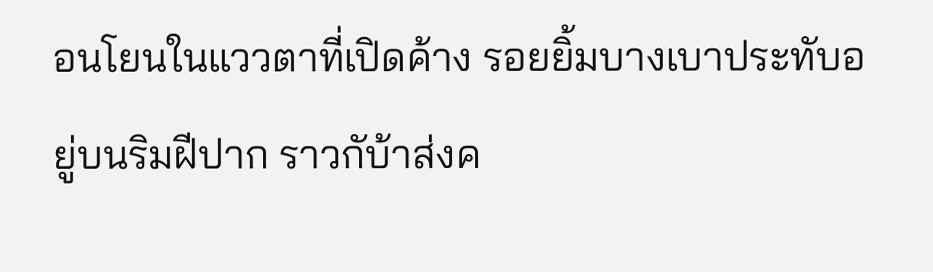อนโยนในแววตาที่เปิดค้าง รอยยิ้มบางเบาประทับอยู่บนริมฝีปาก ราวกับ้าส่งค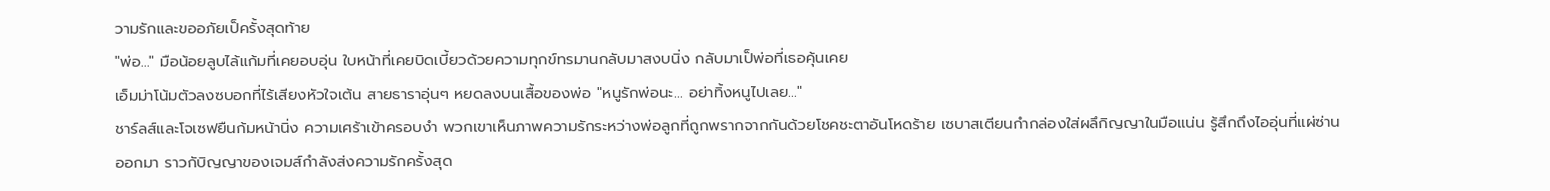วามรักและขออภัยเป็ครั้งสุดท้าย
"พ่อ..." มือน้อยลูบไล้แก้มที่เคยอบอุ่น ใบหน้าที่เคยบิดเบี้ยวด้วยความทุกข์ทรมานกลับมาสงบนิ่ง กลับมาเป็พ่อที่เธอคุ้นเคย
เอ็มม่าโน้มตัวลงซบอกที่ไร้เสียงหัวใจเต้น สายธาราอุ่นๆ หยดลงบนเสื้อของพ่อ "หนูรักพ่อนะ... อย่าทิ้งหนูไปเลย..."
ชาร์ลส์และโจเซฟยืนก้มหน้านิ่ง ความเศร้าเข้าครอบงำ พวกเขาเห็นภาพความรักระหว่างพ่อลูกที่ถูกพรากจากกันด้วยโชคชะตาอันโหดร้าย เซบาสเตียนกำกล่องใส่ผลึกิญญาในมือแน่น รู้สึกถึงไออุ่นที่แผ่ซ่านออกมา ราวกับิญญาของเจมส์กำลังส่งความรักครั้งสุด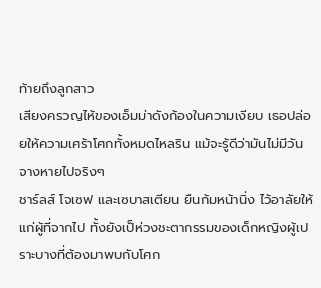ท้ายถึงลูกสาว
เสียงครวญไห้ของเอ็มม่าดังก้องในความเงียบ เธอปล่อยให้ความเศร้าโศกทั้งหมดไหลริน แม้จะรู้ดีว่ามันไม่มีวันจางหายไปจริงๆ
ชาร์ลส์ โจเซฟ และเซบาสเตียน ยืนก้มหน้านิ่ง ไว้อาลัยให้แก่ผู้ที่จากไป ทั้งยังเป็ห่วงชะตากรรมของเด็กหญิงผู้เปราะบางที่ต้องมาพบกับโศก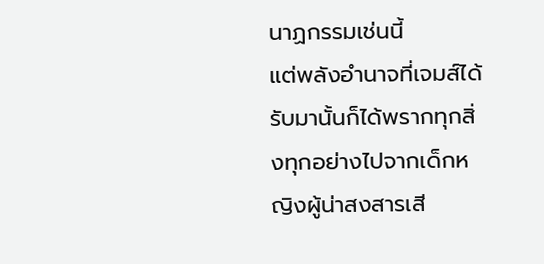นาฏกรรมเช่นนี้
แต่พลังอำนาจที่เจมส์ได้รับมานั้นก็ได้พรากทุกสิ่งทุกอย่างไปจากเด็กหญิงผู้น่าสงสารเสี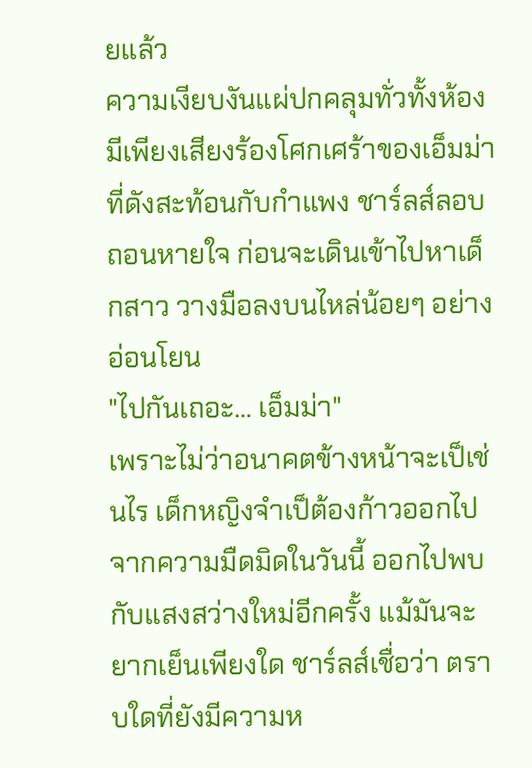ยแล้ว
ความเงียบงันแผ่ปกคลุมทั่วทั้งห้อง มีเพียงเสียงร้องโศกเศร้าของเอ็มม่าที่ดังสะท้อนกับกำแพง ชาร์ลส์ลอบถอนหายใจ ก่อนจะเดินเข้าไปหาเด็กสาว วางมือลงบนไหล่น้อยๆ อย่างอ่อนโยน
"ไปกันเถอะ… เอ็มม่า"
เพราะไม่ว่าอนาคตข้างหน้าจะเป็เช่นไร เด็กหญิงจำเป็ต้องก้าวออกไปจากความมืดมิดในวันนี้ ออกไปพบกับแสงสว่างใหม่อีกครั้ง แม้มันจะยากเย็นเพียงใด ชาร์ลส์เชื่อว่า ตราบใดที่ยังมีความห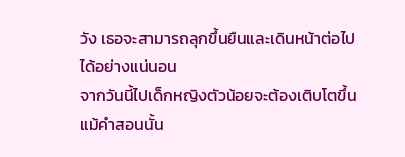วัง เธอจะสามารถลุกขึ้นยืนและเดินหน้าต่อไปได้อย่างแน่นอน
จากวันนี้ไปเด็กหญิงตัวน้อยจะต้องเติบโตขึ้น แม้คำสอนนั้น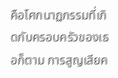คือโศกนาฏกรรมที่เกิดกับครอบครัวของเธอก็ตาม การสูญเสียค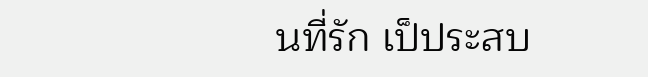นที่รัก เป็ประสบ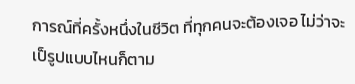การณ์ที่ครั้งหนึ่งในชีวิต ที่ทุกคนจะต้องเจอ ไม่ว่าจะเป็รูปแบบไหนก็ตาม